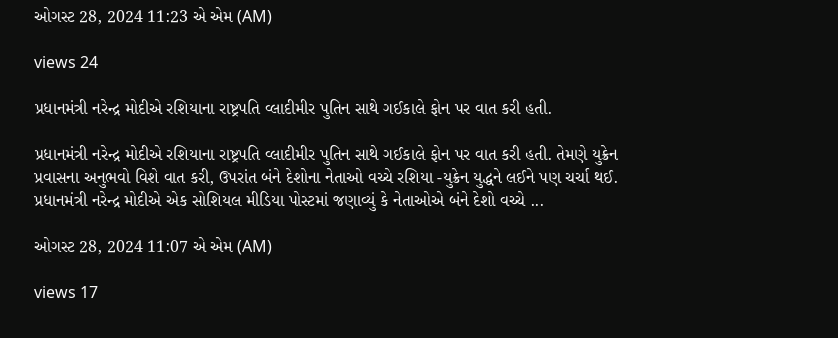ઓગસ્ટ 28, 2024 11:23 એ એમ (AM)

views 24

પ્રધાનમંત્રી નરેન્દ્ર મોદીએ રશિયાના રાષ્ટ્રપતિ વ્લાદીમીર પુતિન સાથે ગઈકાલે ફોન પર વાત કરી હતી.

પ્રધાનમંત્રી નરેન્દ્ર મોદીએ રશિયાના રાષ્ટ્રપતિ વ્લાદીમીર પુતિન સાથે ગઈકાલે ફોન પર વાત કરી હતી. તેમણે યુક્રેન પ્રવાસના અનુભવો વિશે વાત કરી, ઉપરાંત બંને દેશોના નેતાઓ વચ્ચે રશિયા -યુક્રેન યુદ્ધને લઈને પણ ચર્ચા થઈ. પ્રધાનમંત્રી નરેન્દ્ર મોદીએ એક સોશિયલ મીડિયા પોસ્ટમાં જણાવ્યું કે નેતાઓએ બંને દેશો વચ્ચે ...

ઓગસ્ટ 28, 2024 11:07 એ એમ (AM)

views 17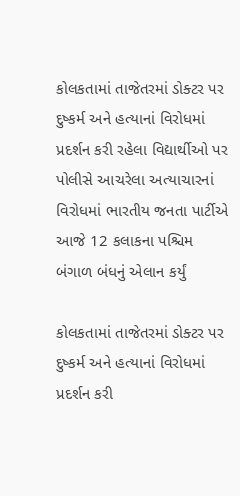કોલકતામાં તાજેતરમાં ડોક્ટર પર દુષ્કર્મ અને હત્યાનાં વિરોધમાં પ્રદર્શન કરી રહેલા વિદ્યાર્થીઓ પર પોલીસે આચરેલા અત્યાચારનાં વિરોધમાં ભારતીય જનતા પાર્ટીએ આજે 12 કલાકના પશ્ચિમ બંગાળ બંધનું એલાન કર્યું

કોલકતામાં તાજેતરમાં ડોક્ટર પર દુષ્કર્મ અને હત્યાનાં વિરોધમાં પ્રદર્શન કરી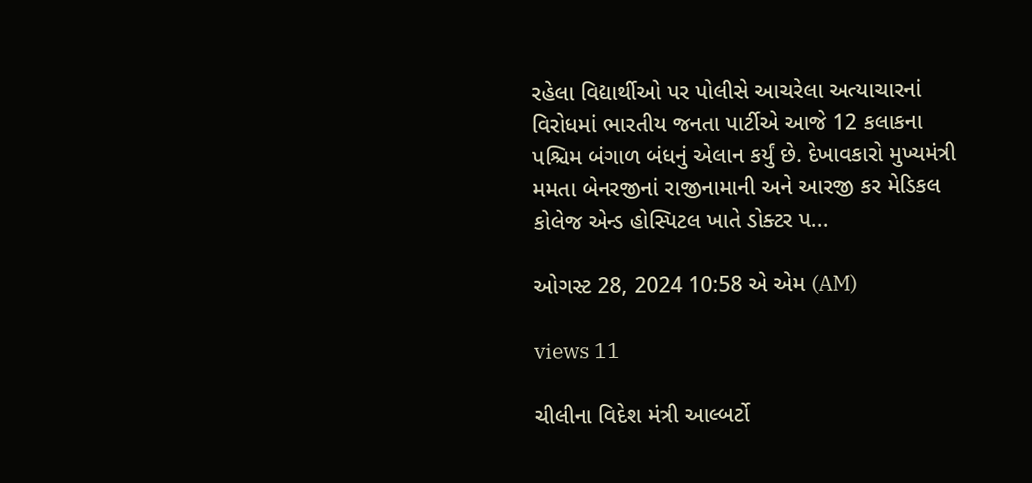રહેલા વિદ્યાર્થીઓ પર પોલીસે આચરેલા અત્યાચારનાં વિરોધમાં ભારતીય જનતા પાર્ટીએ આજે 12 કલાકના પશ્ચિમ બંગાળ બંધનું એલાન કર્યું છે. દેખાવકારો મુખ્યમંત્રી મમતા બેનરજીનાં રાજીનામાની અને આરજી કર મેડિકલ કોલેજ એન્ડ હોસ્પિટલ ખાતે ડોક્ટર પ...

ઓગસ્ટ 28, 2024 10:58 એ એમ (AM)

views 11

ચીલીના વિદેશ મંત્રી આલ્બર્ટો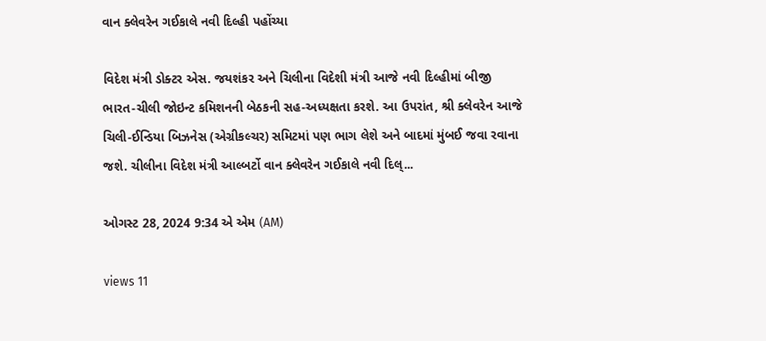વાન ક્લેવરેન ગઈકાલે નવી દિલ્હી પહોંચ્યા

વિદેશ મંત્રી ડોક્ટર એસ. જયશંકર અને ચિલીના વિદેશી મંત્રી આજે નવી દિલ્હીમાં બીજી ભારત-ચીલી જોઇન્ટ કમિશનની બેઠકની સહ-અધ્યક્ષતા કરશે. આ ઉપરાંત, શ્રી ક્લેવરેન આજે ચિલી-ઈન્ડિયા બિઝનેસ (એગ્રીકલ્ચર) સમિટમાં પણ ભાગ લેશે અને બાદમાં મુંબઈ જવા રવાના જશે. ચીલીના વિદેશ મંત્રી આલ્બર્ટો વાન ક્લેવરેન ગઈકાલે નવી દિલ્...

ઓગસ્ટ 28, 2024 9:34 એ એમ (AM)

views 11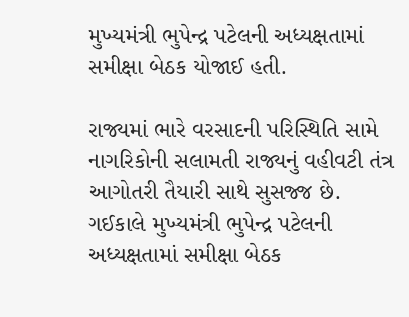મુખ્યમંત્રી ભુપેન્દ્ર પટેલની અધ્યક્ષતામાં સમીક્ષા બેઠક યોજાઈ હતી.

રાજ્યમાં ભારે વરસાદની પરિસ્થિતિ સામે નાગરિકોની સલામતી રાજ્યનું વહીવટી તંત્ર આગોતરી તૈયારી સાથે સુસજ્જ છે. ગઈકાલે મુખ્યમંત્રી ભુપેન્દ્ર પટેલની અધ્યક્ષતામાં સમીક્ષા બેઠક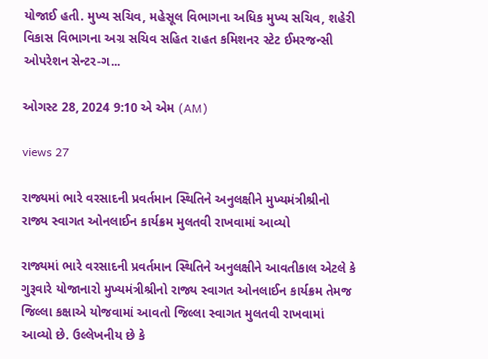યોજાઈ હતી. મુખ્ય સચિવ, મહેસૂલ વિભાગના અધિક મુખ્ય સચિવ, શહેરી વિકાસ વિભાગના અગ્ર સચિવ સહિત રાહત કમિશનર સ્ટેટ ઈમરજન્સી ઓપરેશન સેન્ટર-ગ...

ઓગસ્ટ 28, 2024 9:10 એ એમ (AM)

views 27

રાજ્યમાં ભારે વરસાદની પ્રવર્તમાન સ્થિતિને અનુલક્ષીને મુખ્યમંત્રીશ્રીનો રાજ્ય સ્વાગત ઓનલાઈન કાર્યક્રમ મુલતવી રાખવામાં આવ્યો

રાજ્યમાં ભારે વરસાદની પ્રવર્તમાન સ્થિતિને અનુલક્ષીને આવતીકાલ એટલે કે ગુરૂવારે યોજાનારો મુખ્યમંત્રીશ્રીનો રાજ્ય સ્વાગત ઓનલાઈન કાર્યક્રમ તેમજ જિલ્લા કક્ષાએ યોજવામાં આવતો જિલ્લા સ્વાગત મુલતવી રાખવામાં આવ્યો છે. ઉલ્લેખનીય છે કે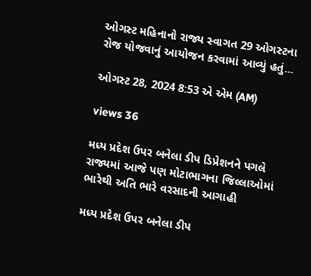ઓગસ્ટ મહિનાનો રાજ્ય સ્વાગત 29 ઓગસ્ટના રોજ યોજવાનું આયોજન કરવામાં આવ્યું હતું...

ઓગસ્ટ 28, 2024 8:53 એ એમ (AM)

views 36

મધ્ય પ્રદેશ ઉપર બનેલા ડીપ ડિપ્રેશનને પગલે રાજ્યમાં આજે પણ મોટાભાગના જિલ્લાઓમાં ભારેથી અતિ ભારે વરસાદની આગાહી

મધ્ય પ્રદેશ ઉપર બનેલા ડીપ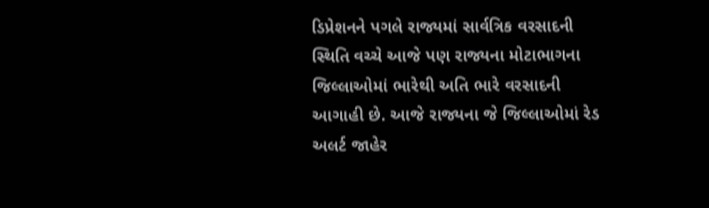ડિપ્રેશનને પગલે રાજ્યમાં સાર્વત્રિક વરસાદની સ્થિતિ વચ્ચે આજે પણ રાજ્યના મોટાભાગના જિલ્લાઓમાં ભારેથી અતિ ભારે વરસાદની આગાહી છે. આજે રાજ્યના જે જિલ્લાઓમાં રેડ અલર્ટ જાહેર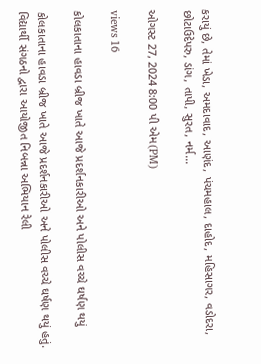કરાયું છે, તેમાં ખેડા, અમદાવાદ, આણંદ, પંચમહાલ, દાહોદ, મહિસાગર, વડોદરા, છોટાઉદેપરુ, ડાંગ, તાપી, સુરત, નર્મ...

ઓગસ્ટ 27, 2024 8:00 પી એમ(PM)

views 16

કોલકાતાના હાવડા બ્રીજ ખાતે આજે પ્રદર્શનકારીઓ અને પોલીસ વચ્ચે ઘર્ષણ થયું

કોલકાતાના હાવડા બ્રીજ ખાતે આજે પ્રદર્શનકારીઓ અને પોલીસ વચ્ચે ઘર્ષણ થયું હતું. વિદ્યાર્થી સંગઠનો દ્વારા આયોજીત નિબન્ના અભિયાન રેલી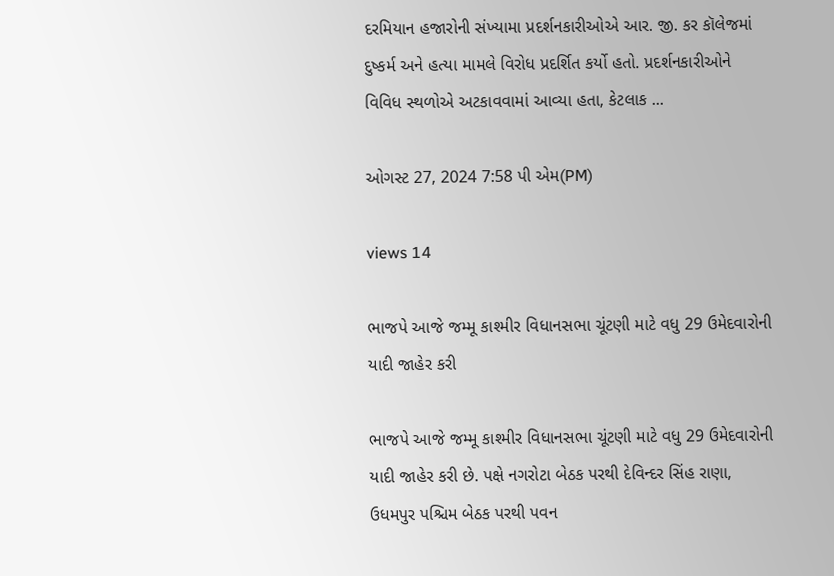દરમિયાન હજારોની સંખ્યામા પ્રદર્શનકારીઓએ આર. જી. કર કૉલેજમાં દુષ્કર્મ અને હત્યા મામલે વિરોધ પ્રદર્શિત કર્યો હતો. પ્રદર્શનકારીઓને વિવિધ સ્થળોએ અટકાવવામાં આવ્યા હતા, કેટલાક ...

ઓગસ્ટ 27, 2024 7:58 પી એમ(PM)

views 14

ભાજપે આજે જમ્મૂ કાશ્મીર વિધાનસભા ચૂંટણી માટે વધુ 29 ઉમેદવારોની યાદી જાહેર કરી

ભાજપે આજે જમ્મૂ કાશ્મીર વિધાનસભા ચૂંટણી માટે વધુ 29 ઉમેદવારોની યાદી જાહેર કરી છે. પક્ષે નગરોટા બેઠક પરથી દેવિન્દર સિંહ રાણા, ઉધમપુર પશ્ચિમ બેઠક પરથી પવન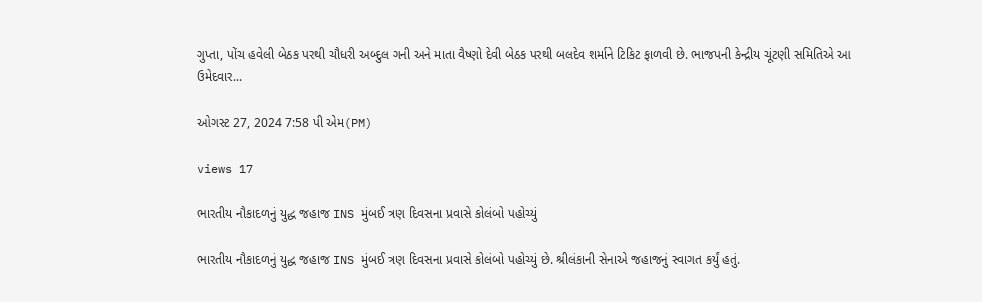ગુપ્તા, પોંચ હવેલી બેઠક પરથી ચૌધરી અબ્દુલ ગની અને માતા વૈષ્ણો દેવી બેઠક પરથી બલદેવ શર્માને ટિકિટ ફાળવી છે. ભાજપની કેન્દ્રીય ચૂંટણી સમિતિએ આ ઉમેદવાર...

ઓગસ્ટ 27, 2024 7:58 પી એમ(PM)

views 17

ભારતીય નૌકાદળનું યુદ્ધ જહાજ INS મુંબઈ ત્રણ દિવસના પ્રવાસે કોલંબો પહોચ્યું

ભારતીય નૌકાદળનું યુદ્ધ જહાજ INS મુંબઈ ત્રણ દિવસના પ્રવાસે કોલંબો પહોચ્યું છે. શ્રીલંકાની સેનાએ જહાજનું સ્વાગત કર્યું હતું.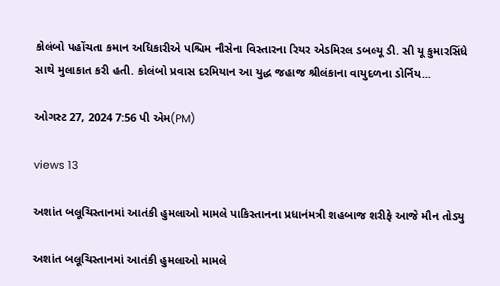કોલંબો પહોંચતા કમાન અધિકારીએ પશ્ચિમ નૌસેના વિસ્તારના રિયર એડમિરલ ડબલ્યૂ ડી. સી યૂ કુમારસિંધે સાથે મુલાકાત કરી હતી. કોલંબો પ્રવાસ દરમિયાન આ યુદ્ધ જહાજ શ્રીલંકાના વાયુદળના ડોર્નિય...

ઓગસ્ટ 27, 2024 7:56 પી એમ(PM)

views 13

અશાંત બલૂચિસ્તાનમાં આતંકી હુમલાઓ મામલે પાકિસ્તાનના પ્રધાનંમત્રી શહબાજ શરીફે આજે મૌન તોડ્યુ

અશાંત બલૂચિસ્તાનમાં આતંકી હુમલાઓ મામલે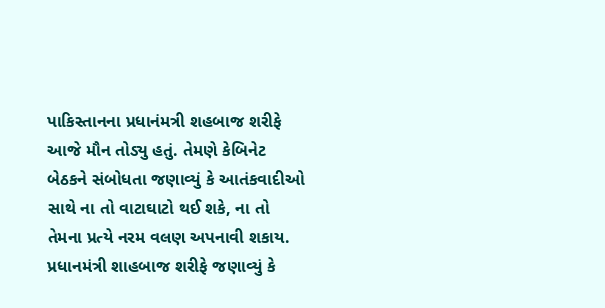પાકિસ્તાનના પ્રધાનંમત્રી શહબાજ શરીફે આજે મૌન તોડ્યુ હતું. તેમણે કેબિનેટ બેઠકને સંબોધતા જણાવ્યું કે આતંકવાદીઓ સાથે ના તો વાટાઘાટો થઈ શકે, ના તો તેમના પ્રત્યે નરમ વલણ અપનાવી શકાય. પ્રધાનમંત્રી શાહબાજ શરીફે જણાવ્યું કે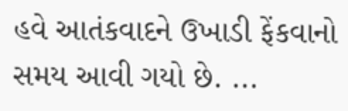હવે આતંકવાદને ઉખાડી ફેંકવાનો સમય આવી ગયો છે. ...